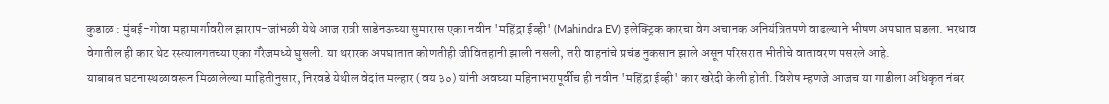कुडाळ : मुंबई-गोवा महामार्गावरील झाराप-जांभळी येथे आज रात्री साडेनऊच्या सुमारास एका नवीन 'महिंद्रा ईव्ही' (Mahindra EV) इलेक्ट्रिक कारचा वेग अचानक अनियंत्रितपणे वाढल्याने भीषण अपघात घडला. भरधाव वेगातील ही कार थेट रस्त्यालगतच्या एका गॅरेजमध्ये घुसली. या थरारक अपघातात कोणतीही जीवितहानी झाली नसली, तरी वाहनांचे प्रचंड नुकसान झाले असून परिसरात भीतीचे वातावरण पसरले आहे.
याबाबत घटनास्थळावरून मिळालेल्या माहितीनुसार, निरवडे येथील वेदांत मल्हार (वय ३०) यांनी अवघ्या महिनाभरापूर्वीच ही नवीन 'महिंद्रा ईव्ही' कार खरेदी केली होती. विशेष म्हणजे आजच या गाडीला अधिकृत नंबर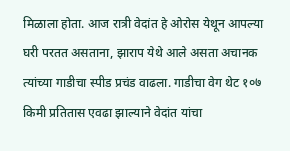मिळाला होता. आज रात्री वेदांत हे ओरोस येथून आपल्या घरी परतत असताना, झाराप येथे आले असता अचानक त्यांच्या गाडीचा स्पीड प्रचंड वाढला. गाडीचा वेग थेट १०७ किमी प्रतितास एवढा झाल्याने वेदांत यांचा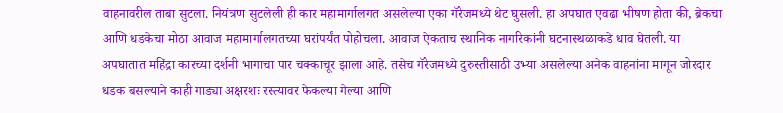वाहनावरील ताबा सुटला. नियंत्रण सुटलेली ही कार महामार्गालगत असलेल्या एका गॅरेजमध्ये थेट घुसली. हा अपघात एवढा भीषण होता की, ब्रेकचा आणि धडकेचा मोठा आवाज महामार्गालगतच्या घरांपर्यंत पोहोचला. आवाज ऐकताच स्थानिक नागरिकांनी घटनास्थळाकडे धाव घेतली. या अपघातात महिंद्रा कारच्या दर्शनी भागाचा पार चक्काचूर झाला आहे. तसेच गॅरेजमध्ये दुरुस्तीसाठी उभ्या असलेल्या अनेक वाहनांना मागून जोरदार धडक बसल्याने काही गाड्या अक्षरशः रस्त्यावर फेकल्या गेल्या आणि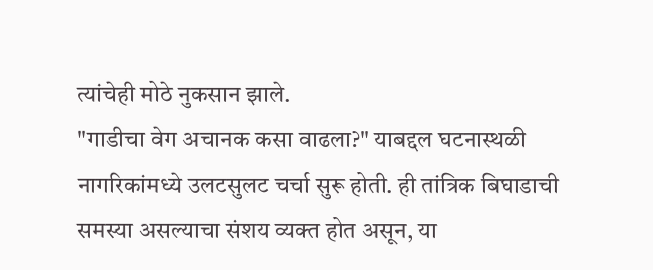त्यांचेही मोठे नुकसान झाले.
"गाडीचा वेग अचानक कसा वाढला?" याबद्दल घटनास्थळी नागरिकांमध्ये उलटसुलट चर्चा सुरू होती. ही तांत्रिक बिघाडाची समस्या असल्याचा संशय व्यक्त होत असून, या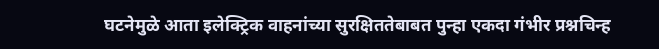घटनेमुळे आता इलेक्ट्रिक वाहनांच्या सुरक्षिततेबाबत पुन्हा एकदा गंभीर प्रश्नचिन्ह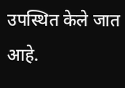उपस्थित केले जात आहे.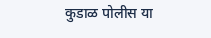कुडाळ पोलीस या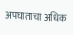अपघाताचा अधिक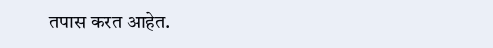तपास करत आहेत.